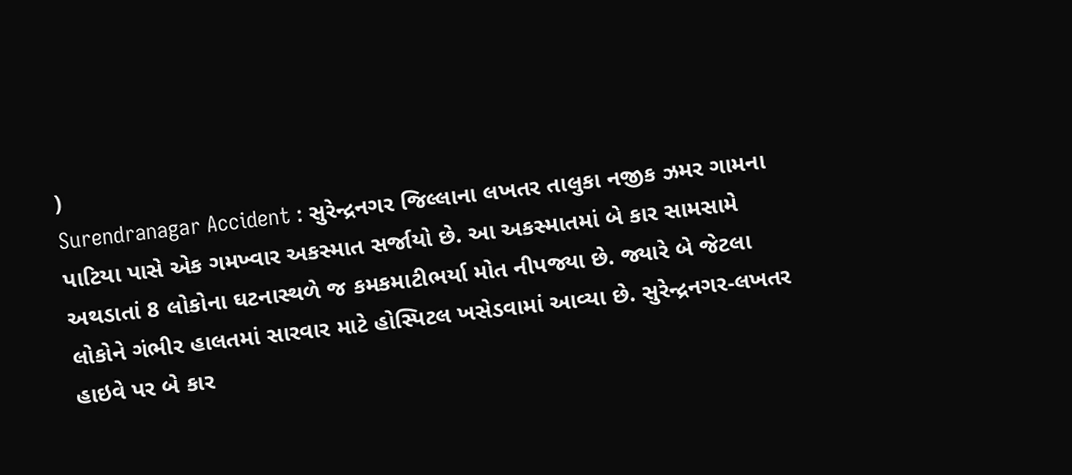)
Surendranagar Accident : સુરેન્દ્રનગર જિલ્લાના લખતર તાલુકા નજીક ઝમર ગામના પાટિયા પાસે એક ગમખ્વાર અકસ્માત સર્જાયો છે. આ અકસ્માતમાં બે કાર સામસામે અથડાતાં 8 લોકોના ઘટનાસ્થળે જ કમકમાટીભર્યા મોત નીપજ્યા છે. જ્યારે બે જેટલા લોકોને ગંભીર હાલતમાં સારવાર માટે હોસ્પિટલ ખસેડવામાં આવ્યા છે. સુરેન્દ્રનગર-લખતર હાઇવે પર બે કાર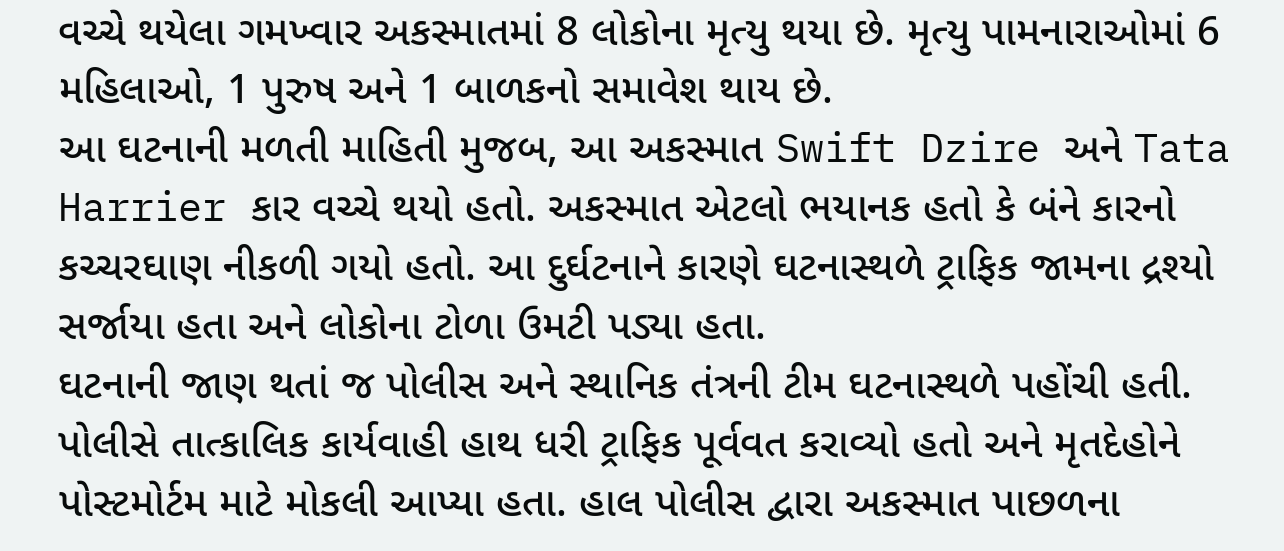વચ્ચે થયેલા ગમખ્વાર અકસ્માતમાં 8 લોકોના મૃત્યુ થયા છે. મૃત્યુ પામનારાઓમાં 6 મહિલાઓ, 1 પુરુષ અને 1 બાળકનો સમાવેશ થાય છે.
આ ઘટનાની મળતી માહિતી મુજબ, આ અકસ્માત Swift Dzire અને Tata Harrier કાર વચ્ચે થયો હતો. અકસ્માત એટલો ભયાનક હતો કે બંને કારનો કચ્ચરઘાણ નીકળી ગયો હતો. આ દુર્ઘટનાને કારણે ઘટનાસ્થળે ટ્રાફિક જામના દ્રશ્યો સર્જાયા હતા અને લોકોના ટોળા ઉમટી પડ્યા હતા.
ઘટનાની જાણ થતાં જ પોલીસ અને સ્થાનિક તંત્રની ટીમ ઘટનાસ્થળે પહોંચી હતી. પોલીસે તાત્કાલિક કાર્યવાહી હાથ ધરી ટ્રાફિક પૂર્વવત કરાવ્યો હતો અને મૃતદેહોને પોસ્ટમોર્ટમ માટે મોકલી આપ્યા હતા. હાલ પોલીસ દ્વારા અકસ્માત પાછળના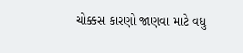ચોક્કસ કારણો જાણવા માટે વધુ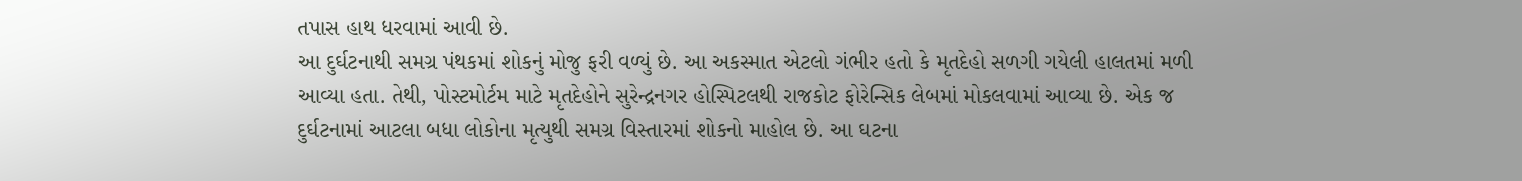તપાસ હાથ ધરવામાં આવી છે.
આ દુર્ઘટનાથી સમગ્ર પંથકમાં શોકનું મોજુ ફરી વળ્યું છે. આ અકસ્માત એટલો ગંભીર હતો કે મૃતદેહો સળગી ગયેલી હાલતમાં મળી આવ્યા હતા. તેથી, પોસ્ટમોર્ટમ માટે મૃતદેહોને સુરેન્દ્રનગર હોસ્પિટલથી રાજકોટ ફોરેન્સિક લેબમાં મોકલવામાં આવ્યા છે. એક જ દુર્ઘટનામાં આટલા બધા લોકોના મૃત્યુથી સમગ્ર વિસ્તારમાં શોકનો માહોલ છે. આ ઘટના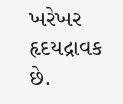ખરેખર હૃદયદ્રાવક છે.